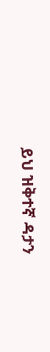ይህ ዝቅተኛ ዳታን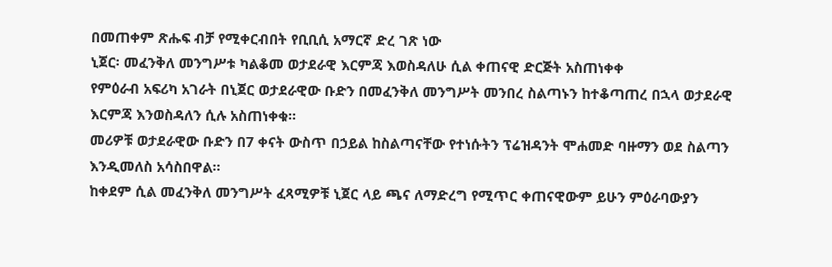በመጠቀም ጽሑፍ ብቻ የሚቀርብበት የቢቢሲ አማርኛ ድረ ገጽ ነው
ኒጀር፡ መፈንቅለ መንግሥቱ ካልቆመ ወታደራዊ እርምጃ እወስዳለሁ ሲል ቀጠናዊ ድርጅት አስጠነቀቀ
የምዕራብ አፍሪካ አገራት በኒጀር ወታደራዊው ቡድን በመፈንቅለ መንግሥት መንበረ ስልጣኑን ከተቆጣጠረ በኋላ ወታደራዊ እርምጃ እንወስዳለን ሲሉ አስጠነቀቁ።
መሪዎቹ ወታደራዊው ቡድን በ7 ቀናት ውስጥ በኃይል ከስልጣናቸው የተነሱትን ፕሬዝዳንት ሞሐመድ ባዙማን ወደ ስልጣን እንዲመለስ አሳስበዋል።
ከቀደም ሲል መፈንቅለ መንግሥት ፈጻሚዎቹ ኒጀር ላይ ጫና ለማድረግ የሚጥር ቀጠናዊውም ይሁን ምዕራባውያን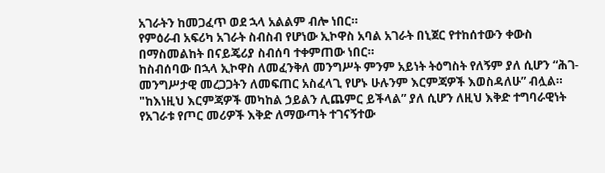አገራትን ከመጋፈጥ ወደ ኋላ አልልም ብሎ ነበር።
የምዕራብ አፍሪካ አገራት ስብስብ የሆነው ኢኮዋስ አባል አገራት በኒጀር የተከሰተውን ቀውስ በማስመልከት በናይጄሪያ ስብሰባ ተቀምጠው ነበር።
ከስብሰባው በኋላ ኢኮዋስ ለመፈንቅለ መንግሥት ምንም አይነት ትዕግስት የለኝም ያለ ሲሆን “ሕገ-መንግሥታዊ መረጋጋትን ለመፍጠር አስፈላጊ የሆኑ ሁሉንም እርምጃዎች እወስዳለሁ” ብሏል።
"ከእነዚህ እርምጃዎች መካከል ኃይልን ሊጨምር ይችላል” ያለ ሲሆን ለዚህ እቅድ ተግባራዊነት የአገራቱ የጦር መሪዎች እቅድ ለማውጣት ተገናኝተው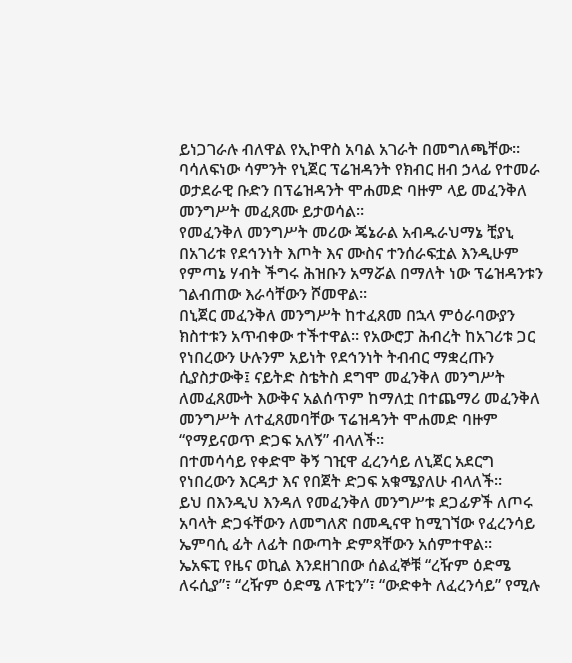ይነጋገራሉ ብለዋል የኢኮዋስ አባል አገራት በመግለጫቸው።
ባሳለፍነው ሳምንት የኒጀር ፕሬዝዳንት የክብር ዘብ ኃላፊ የተመራ ወታደራዊ ቡድን በፕሬዝዳንት ሞሐመድ ባዙም ላይ መፈንቅለ መንግሥት መፈጸሙ ይታወሳል።
የመፈንቅለ መንግሥት መሪው ጄኔራል አብዱራህማኔ ቺያኒ በአገሪቱ የደኅንነት እጦት እና ሙስና ተንሰራፍቷል እንዲሁም የምጣኔ ሃብት ችግሩ ሕዝቡን አማሯል በማለት ነው ፕሬዝዳንቱን ገልብጠው እራሳቸውን ሾመዋል።
በኒጀር መፈንቅለ መንግሥት ከተፈጸመ በኋላ ምዕራባውያን ክስተቱን አጥብቀው ተችተዋል። የአውሮፓ ሕብረት ከአገሪቱ ጋር የነበረውን ሁሉንም አይነት የደኅንነት ትብብር ማቋረጡን ሲያስታውቅ፤ ናይትድ ስቴትስ ደግሞ መፈንቅለ መንግሥት ለመፈጸሙት እውቅና አልሰጥም ከማለቷ በተጨማሪ መፈንቅለ መንግሥት ለተፈጸመባቸው ፕሬዝዳንት ሞሐመድ ባዙም “የማይናወጥ ድጋፍ አለኝ” ብላለች።
በተመሳሳይ የቀድሞ ቅኝ ገዢዋ ፈረንሳይ ለኒጀር አደርግ የነበረውን እርዳታ እና የበጀት ድጋፍ አቁሜያለሁ ብላለች።
ይህ በእንዲህ እንዳለ የመፈንቅለ መንግሥቱ ደጋፊዎች ለጦሩ አባላት ድጋፋቸውን ለመግለጽ በመዲናዋ ከሚገኘው የፈረንሳይ ኤምባሲ ፊት ለፊት በውጣት ድምጻቸውን አሰምተዋል።
ኤአፍፒ የዜና ወኪል እንደዘገበው ሰልፈኞቹ “ረዥም ዕድሜ ለሩሲያ”፣ “ረዥም ዕድሜ ለፑቲን”፣ “ውድቀት ለፈረንሳይ” የሚሉ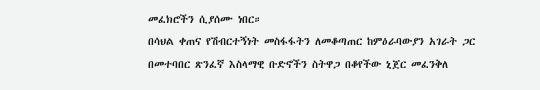መፈክሮችን ሲያሰሙ ነበር።
በሳህል ቀጠና የሽብርተኝነት መስፋፋትን ለመቆጣጠር ከምዕራባውያን አገራት ጋር በመተባበር ጽንፈኛ እስላማዊ ቡድኖችን ስትዋጋ በቆየችው ኒጀር መፈንቅለ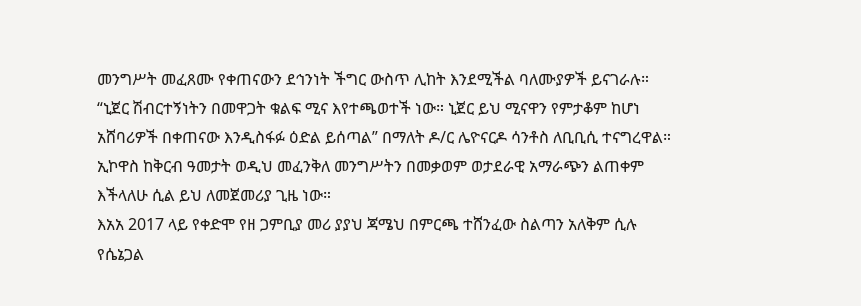መንግሥት መፈጸሙ የቀጠናውን ደኅንነት ችግር ውስጥ ሊከት እንደሚችል ባለሙያዎች ይናገራሉ።
“ኒጀር ሽብርተኝነትን በመዋጋት ቁልፍ ሚና እየተጫወተች ነው። ኒጀር ይህ ሚናዋን የምታቆም ከሆነ አሸባሪዎች በቀጠናው እንዲስፋፉ ዕድል ይሰጣል” በማለት ዶ/ር ሌዮናርዶ ሳንቶስ ለቢቢሲ ተናግረዋል።
ኢኮዋስ ከቅርብ ዓመታት ወዲህ መፈንቅለ መንግሥትን በመቃወም ወታደራዊ አማራጭን ልጠቀም እችላለሁ ሲል ይህ ለመጀመሪያ ጊዜ ነው።
እአአ 2017 ላይ የቀድሞ የዘ ጋምቢያ መሪ ያያህ ጃሜህ በምርጫ ተሸንፈው ስልጣን አለቅም ሲሉ የሴኔጋል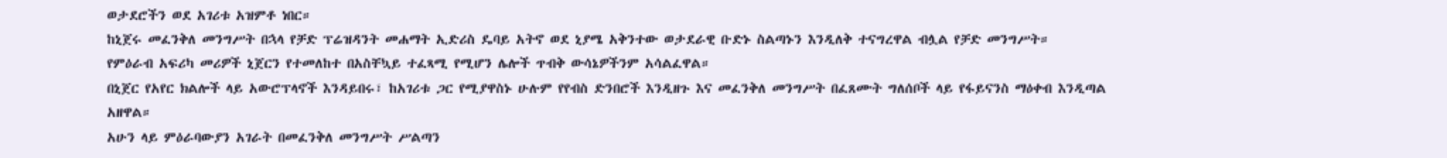ወታደሮችን ወደ አገሪቱ አዝምቶ ነበር።
ከኒጀሩ መፈንቅለ መንግሥት በኋላ የቻድ ፕሬዝዳንት መሐማት ኢድሪስ ዴባይ አትኖ ወደ ኒያሜ አቅንተው ወታደራዊ ቡድኑ ስልጣኑን እንዲለቅ ተናግረዋል ብሏል የቻድ መንግሥት።
የምዕራብ አፍሪካ መሪዎች ኒጀርን የተመለከተ በአስቸኳይ ተፈጻሚ የሚሆን ሌሎች ጥብቅ ውሳኔዎችንም አሳልፈዋል።
በኒጀር የአየር ክልሎች ላይ አውሮፕላኖች እንዳይበሩ፣ ከአገሪቱ ጋር የሚያዋስኑ ሁሉም የየብስ ድንበሮች እንዲዘጉ እና መፈንቅለ መንግሥት በፈጸሙት ግለሰቦች ላይ የፋይናንስ ማዕቀብ እንዲጣል አዘዋል።
አሁን ላይ ምዕራባውያን አገራት በመፈንቅለ መንግሥት ሥልጣን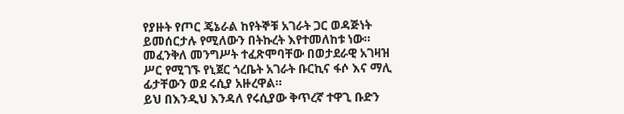የያዙት የጦር ጄኔራል ከየትኞቹ አገራት ጋር ወዳጅነት ይመሰርታሉ የሚለውን በትኩረት እየተመለከቱ ነው።
መፈንቅለ መንግሥት ተፈጽሞባቸው በወታደራዊ አገዛዝ ሥር የሚገኙ የኒጀር ጎረቤት አገራት ቡርኪና ፋሶ እና ማሊ ፊታቸውን ወደ ሩሲያ አዙረዋል።
ይህ በእንዲህ እንዳለ የሩሲያው ቅጥረኛ ተዋጊ ቡድን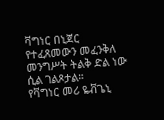ቫግነር በኒጀር የተፈጸመውን መፈንቅለ መንግሥት ትልቅ ድል ነው ሲል ገልጾታል።
የቫግነር መሪ ዬቭጌኒ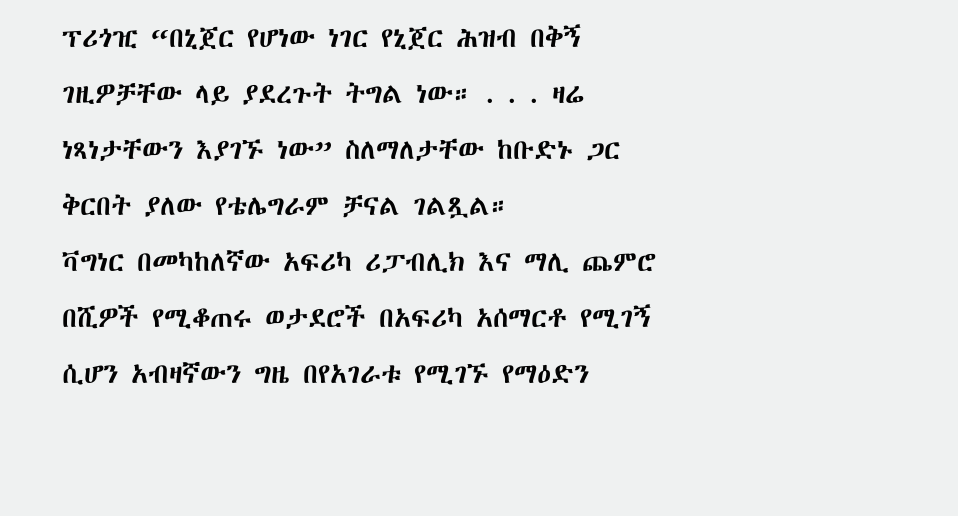ፕሪጎዢ “በኒጀር የሆነው ነገር የኒጀር ሕዝብ በቅኝ ገዚዎቻቸው ላይ ያደረጉት ትግል ነው። . . . ዛሬ ነጻነታቸውን እያገኙ ነው” ስለማለታቸው ከቡድኑ ጋር ቅርበት ያለው የቴሌግራም ቻናል ገልጿል።
ቫግነር በመካከለኛው አፍሪካ ሪፓብሊክ እና ማሊ ጨምሮ በሺዎች የሚቆጠሩ ወታደሮች በአፍሪካ አሰማርቶ የሚገኝ ሲሆን አብዛኛውን ግዜ በየአገራቱ የሚገኙ የማዕድን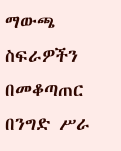ማውጫ ስፍራዎችን በመቆጣጠር በንግድ ሥራ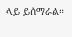ላይ ይሰማራል።